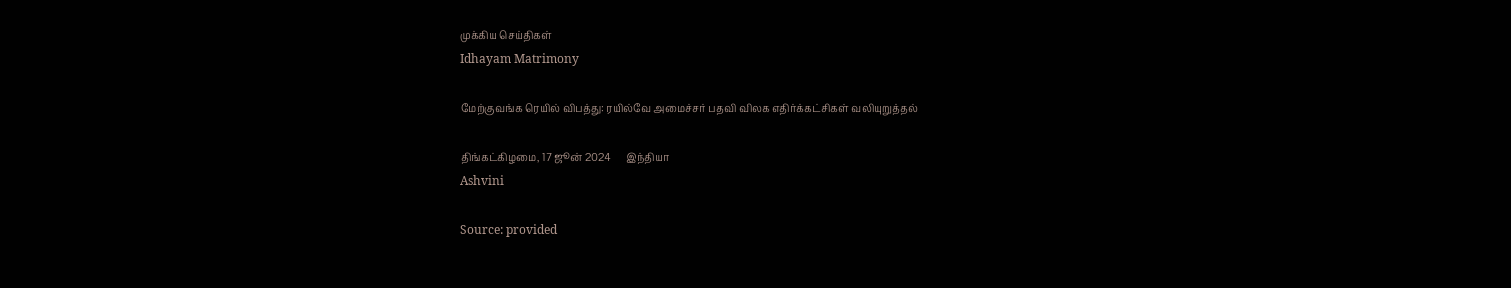முக்கிய செய்திகள்
Idhayam Matrimony

மேற்குவங்க ரெயில் விபத்து: ரயில்வே அமைச்சர் பதவி விலக எதிர்க்கட்சிகள் வலியுறுத்தல்

திங்கட்கிழமை, 17 ஜூன் 2024      இந்தியா
Ashvini

Source: provided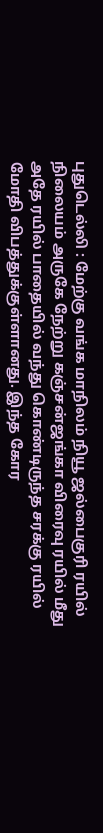புதுடெல்லி : மேற்கு வங்க மாநிலம் நியூ ஜல்பைகுரி ரயில் நிலையம் அருகே நேற்று கஞ்சன்ஜங்கா விரைவு ரயில் மீது அதே ரயில் பாதையில் வந்து கொண்டிருந்த சரக்கு ரயில் மோதி விபத்துக்குள்ளானது. இந்த கோர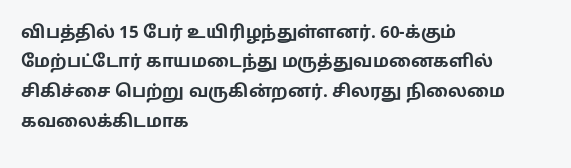விபத்தில் 15 பேர் உயிரிழந்துள்ளனர். 60-க்கும் மேற்பட்டோர் காயமடைந்து மருத்துவமனைகளில் சிகிச்சை பெற்று வருகின்றனர். சிலரது நிலைமை கவலைக்கிடமாக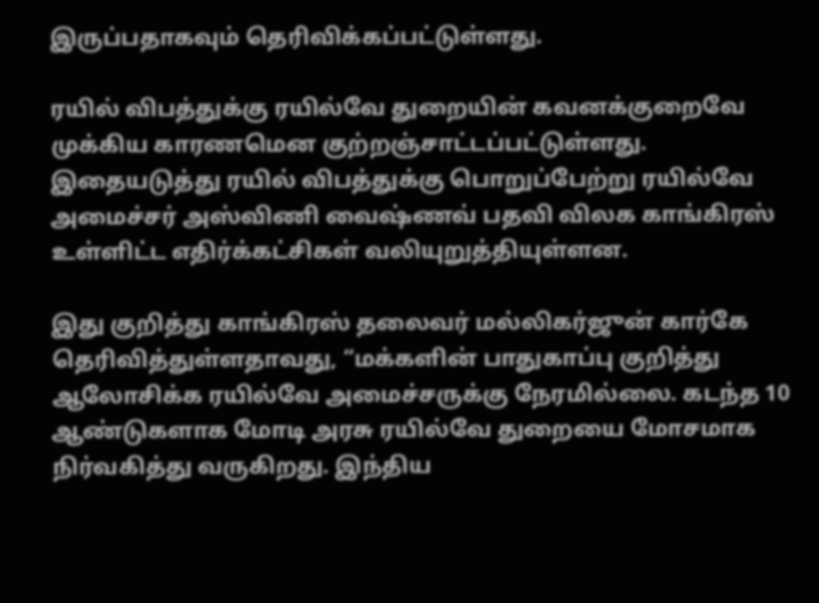இருப்பதாகவும் தெரிவிக்கப்பட்டுள்ளது.

ரயில் விபத்துக்கு ரயில்வே துறையின் கவனக்குறைவே முக்கிய காரணமென குற்றஞ்சாட்டப்பட்டுள்ளது. இதையடுத்து ரயில் விபத்துக்கு பொறுப்பேற்று ரயில்வே அமைச்சர் அஸ்விணி வைஷ்ணவ் பதவி விலக காங்கிரஸ் உள்ளிட்ட எதிர்க்கட்சிகள் வலியுறுத்தியுள்ளன.

இது குறித்து காங்கிரஸ் தலைவர் மல்லிகர்ஜுன் கார்கே தெரிவித்துள்ளதாவது, “மக்களின் பாதுகாப்பு குறித்து ஆலோசிக்க ரயில்வே அமைச்சருக்கு நேரமில்லை. கடந்த 10 ஆண்டுகளாக மோடி அரசு ரயில்வே துறையை மோசமாக நிர்வகித்து வருகிறது. இந்திய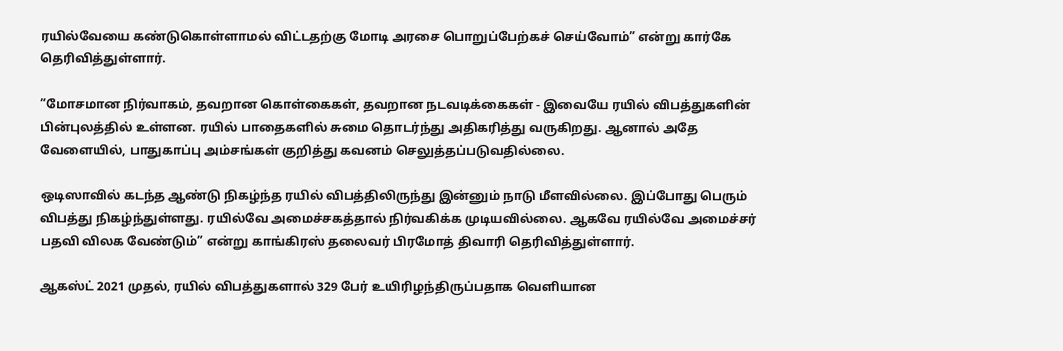ரயில்வேயை கண்டுகொள்ளாமல் விட்டதற்கு மோடி அரசை பொறுப்பேற்கச் செய்வோம்” என்று கார்கே தெரிவித்துள்ளார்.

”மோசமான நிர்வாகம், தவறான கொள்கைகள், தவறான நடவடிக்கைகள் - இவையே ரயில் விபத்துகளின் பின்புலத்தில் உள்ளன. ரயில் பாதைகளில் சுமை தொடர்ந்து அதிகரித்து வருகிறது. ஆனால் அதே வேளையில், பாதுகாப்பு அம்சங்கள் குறித்து கவனம் செலுத்தப்படுவதில்லை.

ஒடிஸாவில் கடந்த ஆண்டு நிகழ்ந்த ரயில் விபத்திலிருந்து இன்னும் நாடு மீளவில்லை. இப்போது பெரும் விபத்து நிகழ்ந்துள்ளது. ரயில்வே அமைச்சகத்தால் நிர்வகிக்க முடியவில்லை. ஆகவே ரயில்வே அமைச்சர் பதவி விலக வேண்டும்” என்று காங்கிரஸ் தலைவர் பிரமோத் திவாரி தெரிவித்துள்ளார்.

ஆகஸ்ட் 2021 முதல், ரயில் விபத்துகளால் 329 பேர் உயிரிழந்திருப்பதாக வெளியான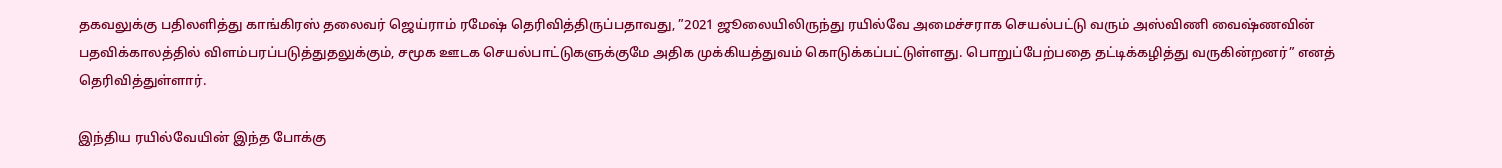தகவலுக்கு பதிலளித்து காங்கிரஸ் தலைவர் ஜெய்ராம் ரமேஷ் தெரிவித்திருப்பதாவது, ”2021 ஜூலையிலிருந்து ரயில்வே அமைச்சராக செயல்பட்டு வரும் அஸ்விணி வைஷ்ணவின் பதவிக்காலத்தில் விளம்பரப்படுத்துதலுக்கும், சமூக ஊடக செயல்பாட்டுகளுக்குமே அதிக முக்கியத்துவம் கொடுக்கப்பட்டுள்ளது. பொறுப்பேற்பதை தட்டிக்கழித்து வருகின்றனர்” எனத் தெரிவித்துள்ளார்.

இந்திய ரயில்வேயின் இந்த போக்கு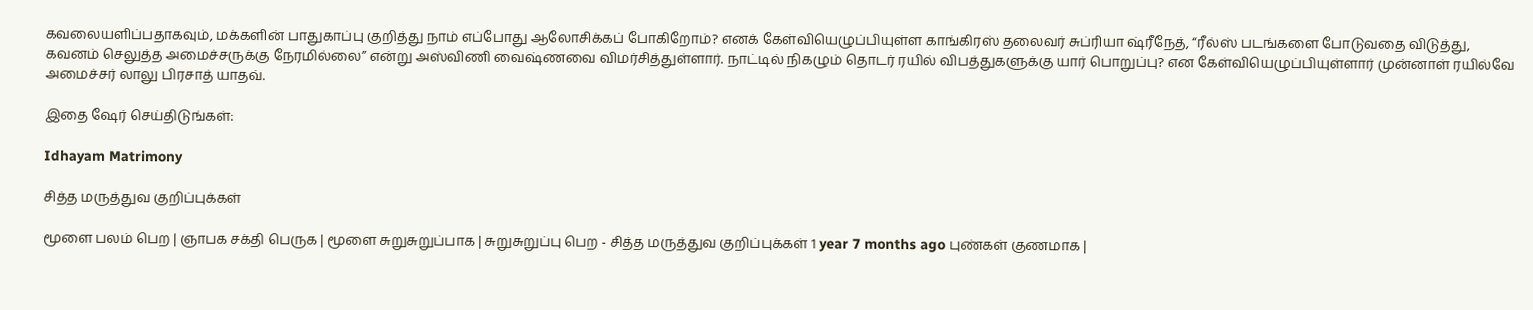கவலையளிப்பதாகவும், மக்களின் பாதுகாப்பு குறித்து நாம் எப்போது ஆலோசிக்கப் போகிறோம்? எனக் கேள்வியெழுப்பியுள்ள காங்கிரஸ் தலைவர் சுப்ரியா ஷ்ரீநேத், “ரீல்ஸ் படங்களை போடுவதை விடுத்து, கவனம் செலுத்த அமைச்சருக்கு நேரமில்லை” என்று அஸ்விணி வைஷ்ணவை விமர்சித்துள்ளார். நாட்டில் நிகழும் தொடர் ரயில் விபத்துகளுக்கு யார் பொறுப்பு? என கேள்வியெழுப்பியுள்ளார் முன்னாள் ரயில்வே அமைச்சர் லாலு பிரசாத் யாதவ்.

இதை ஷேர் செய்திடுங்கள்:

Idhayam Matrimony

சித்த மருத்துவ குறிப்புக்கள்

மூளை பலம் பெற | ஞாபக சக்தி பெருக | மூளை சுறுசுறுப்பாக | சுறுசுறுப்பு பெற - சித்த மருத்துவ குறிப்புக்கள் 1 year 7 months ago புண்கள் குணமாக |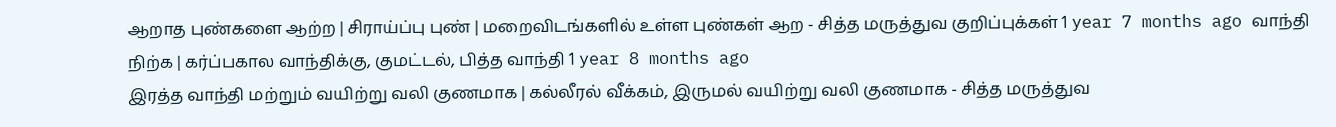ஆறாத புண்களை ஆற்ற | சிராய்ப்பு புண் | மறைவிடங்களில் உள்ள புண்கள் ஆற - சித்த மருத்துவ குறிப்புக்கள் 1 year 7 months ago வாந்தி நிற்க | கர்ப்பகால வாந்திக்கு, குமட்டல், பித்த வாந்தி 1 year 8 months ago
இரத்த வாந்தி மற்றும் வயிற்று வலி குணமாக | கல்லீரல் வீக்கம், இருமல் வயிற்று வலி குணமாக - சித்த மருத்துவ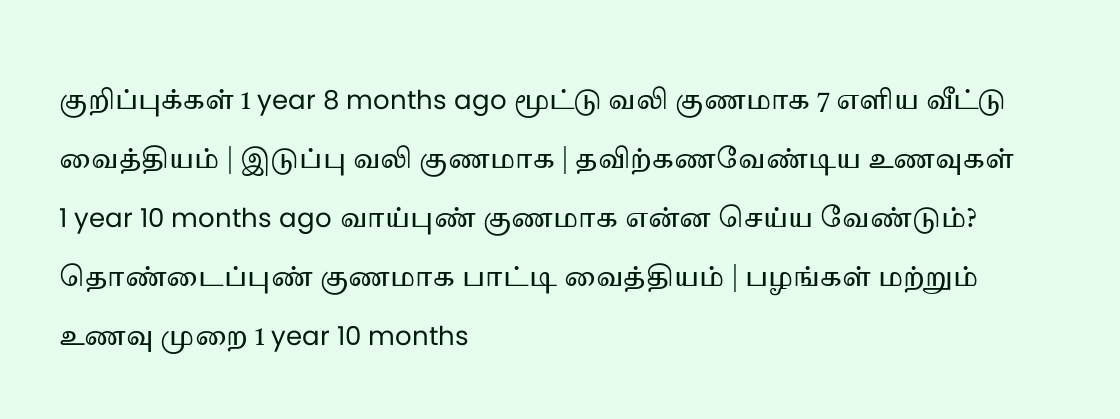குறிப்புக்கள் 1 year 8 months ago மூட்டு வலி குணமாக 7 எளிய வீட்டு வைத்தியம் | இடுப்பு வலி குணமாக | தவிற்கணவேண்டிய உணவுகள் 1 year 10 months ago வாய்புண் குணமாக என்ன செய்ய வேண்டும்? தொண்டைப்புண் குணமாக பாட்டி வைத்தியம் | பழங்கள் மற்றும் உணவு முறை 1 year 10 months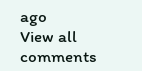ago
View all comments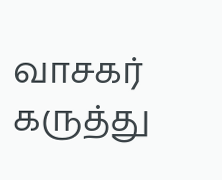வாசகர் கருத்து